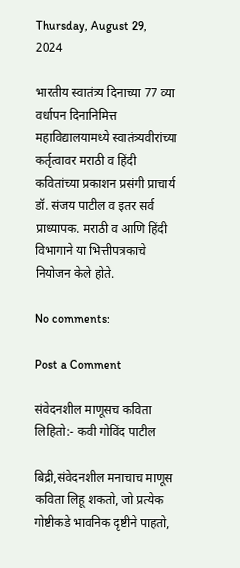Thursday, August 29, 2024

भारतीय स्वातंत्र्य दिनाच्या 77 व्या वर्धापन दिनानिमित्त महाविद्यालयामध्ये स्वातंत्र्यवीरांच्या कर्तृत्वावर मराठी व हिंदी कवितांच्या प्रकाशन प्रसंगी प्राचार्य डॉ. संजय पाटील व इतर सर्व प्राध्यापक. मराठी व आणि हिंदी विभागाने या भित्तीपत्रकाचे नियोजन केले होते.

No comments:

Post a Comment

संवेदनशील माणूसच कविता लिहितो:- कवी गोविंद पाटील

बिद्री,संवेदनशील मनाचाच माणूस कविता लिहू शकतो, जो प्रत्येक गोष्टीकडे भावनिक दृष्टीने पाहतो,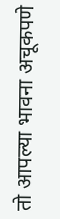तो आपल्या भावना अचूकपणे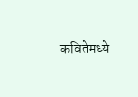कवितेमध्ये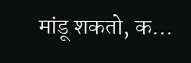मांडू शकतो, क...